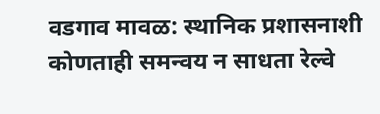वडगाव मावळ: स्थानिक प्रशासनाशी कोणताही समन्वय न साधता रेल्वे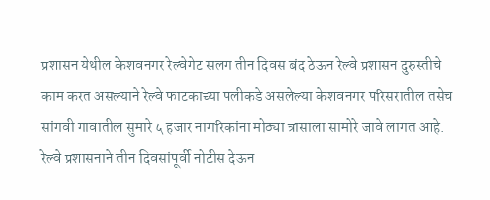प्रशासन येथील केशवनगर रेल्वेगेट सलग तीन दिवस बंद ठेऊन रेल्वे प्रशासन दुरुस्तीचे काम करत असल्याने रेल्वे फाटकाच्या पलीकडे असलेल्या केशवनगर परिसरातील तसेच सांगवी गावातील सुमारे ५ हजार नागरिकांना मोठ्या त्रासाला सामोरे जावे लागत आहे.
रेल्वे प्रशासनाने तीन दिवसांपूर्वी नोटीस देऊन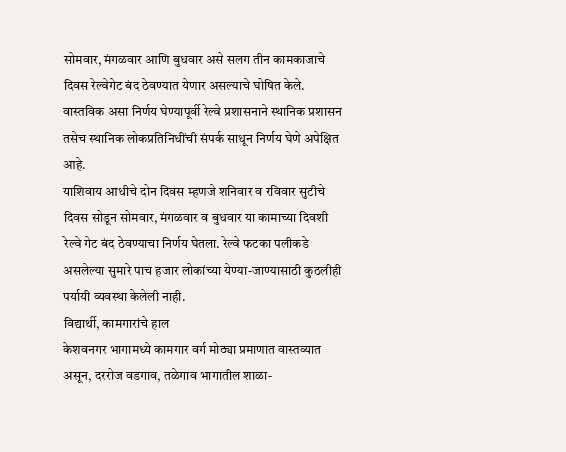सोमवार, मंगळवार आणि बुधवार असे सलग तीन कामकाजाचे दिवस रेल्वेगेट बंद ठेवण्यात येणार असल्याचे घोषित केले. वास्तविक असा निर्णय घेण्यापूर्वी रेल्वे प्रशासनाने स्थानिक प्रशासन तसेच स्थानिक लोकप्रतिनिधींची संपर्क साधून निर्णय घेणे अपेक्षित आहे.
याशिवाय आधीचे दोन दिवस म्हणजे शनिवार व रविवार सुटीचे दिवस सोडून सोमवार, मंगळवार व बुधवार या कामाच्या दिवशी रेल्वे गेट बंद ठेवण्याचा निर्णय घेतला. रेल्वे फटका पलीकडे असलेल्या सुमारे पाच हजार लोकांच्या येण्या-जाण्यासाठी कुठलीही पर्यायी व्यवस्था केलेली नाही.
विद्यार्थी, कामगारांचे हाल
केशवनगर भागामध्ये कामगार वर्ग मोठ्या प्रमाणात वास्तव्यात असून, दररोज वडगाव, तळेगाव भागातील शाळा-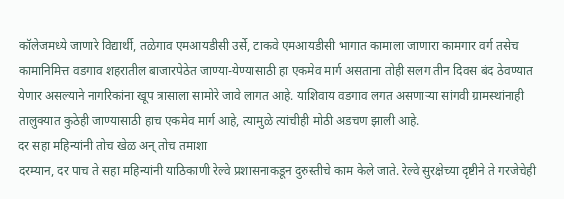कॉलेजमध्ये जाणारे विद्यार्थी, तळेगाव एमआयडीसी उर्से, टाकवे एमआयडीसी भागात कामाला जाणारा कामगार वर्ग तसेच कामानिमित्त वडगाव शहरातील बाजारपेठेत जाण्या-येण्यासाठी हा एकमेव मार्ग असताना तोही सलग तीन दिवस बंद ठेवण्यात येणार असल्याने नागरिकांना खूप त्रासाला सामोरे जावे लागत आहे. याशिवाय वडगाव लगत असणाऱ्या सांगवी ग्रामस्थांनाही तालुक्यात कुठेही जाण्यासाठी हाच एकमेव मार्ग आहे, त्यामुळे त्यांचीही मोठी अडचण झाली आहे.
दर सहा महिन्यांनी तोच खेळ अन् तोच तमाशा
दरम्यान, दर पाच ते सहा महिन्यांनी याठिकाणी रेल्वे प्रशासनाकडून दुरुस्तीचे काम केले जाते. रेल्वे सुरक्षेच्या दृष्टीने ते गरजेचेही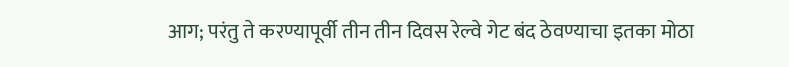आग; परंतु ते करण्यापूर्वी तीन तीन दिवस रेल्वे गेट बंद ठेवण्याचा इतका मोठा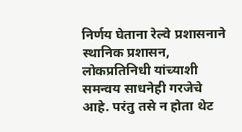निर्णय घेताना रेल्वे प्रशासनाने स्थानिक प्रशासन, लोकप्रतिनिधी यांच्याशी समन्वय साधनेही गरजेचे आहे. परंतु तसे न होता थेट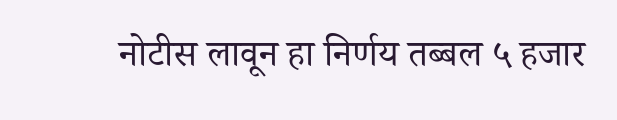नोटीस लावून हा निर्णय तब्बल ५ हजार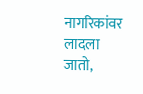नागरिकांवर लादला जातो,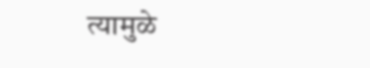त्यामुळे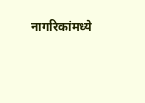नागरिकांमध्ये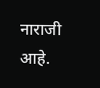नाराजी आहे.